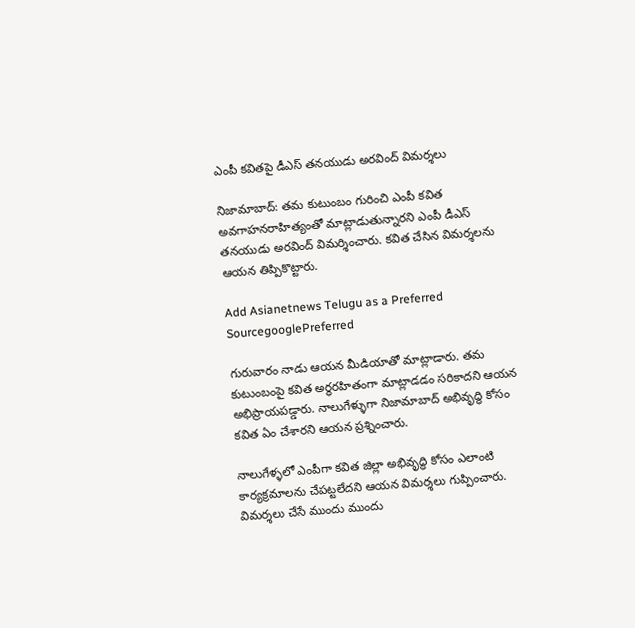ఎంపీ కవితపై డీఎస్ తనయుడు అరవింద్ విమర్శలు

నిజామాబాద్: తమ కుటుంబం గురించి ఎంపీ కవిత అవగాహనరాహిత్యంతో మాట్లాడుతున్నారని ఎంపీ డీఎస్ తనయుడు అరవింద్ విమర్శించారు. కవిత చేసిన విమర్శలను ఆయన తిప్పికొట్టారు.

Add Asianetnews Telugu as a Preferred SourcegooglePreferred

గురువారం నాడు ఆయన మీడియాతో మాట్లాడారు. తమ కుటుంబంపై కవిత అర్ధరహితంగా మాట్లాడడం సరికాదని ఆయన అభిప్రాయపడ్డారు. నాలుగేళ్ళుగా నిజామాబాద్ అభివృద్ధి కోసం కవిత ఏం చేశారని ఆయన ప్రశ్నించారు.

నాలుగేళ్ళలో ఎంపీగా కవిత జిల్లా అభివృద్ధి కోసం ఎలాంటి కార్యక్రమాలను చేపట్టలేదని ఆయన విమర్శలు గుప్పించారు. విమర్శలు చేసే ముందు ముందు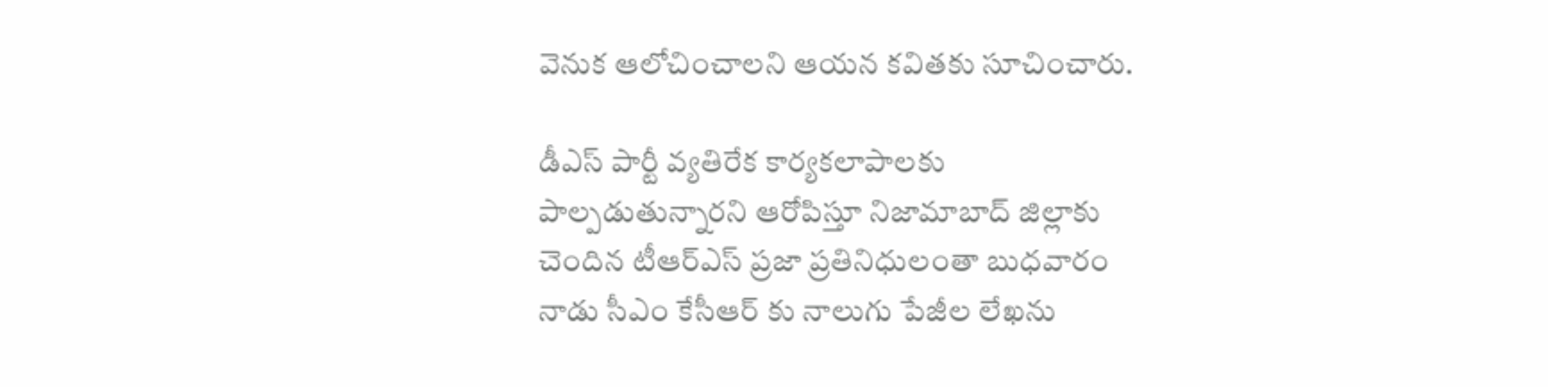వెనుక ఆలోచించాలని ఆయన కవితకు సూచించారు.

డీఎస్ పార్టీ వ్యతిరేక కార్యకలాపాలకు పాల్పడుతున్నారని ఆరోపిస్తూ నిజామాబాద్ జిల్లాకు చెందిన టీఆర్ఎస్ ప్రజా ప్రతినిధులంతా బుధవారం నాడు సీఎం కేసీఆర్ కు నాలుగు పేజీల లేఖను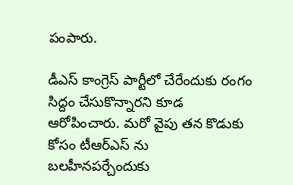పంపారు.

డీఎస్ కాంగ్రెస్ పార్టీలో చేరేందుకు రంగం సిద్దం చేసుకొన్నారని కూడ ఆరోపించారు. మరో వైపు తన కొడుకు కోసం టీఆర్ఎస్ ను బలహీనపర్చేందుకు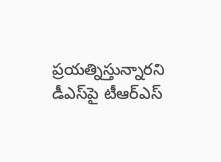ప్రయత్నిస్తున్నారని డీఎస్‌పై టీఆర్ఎస్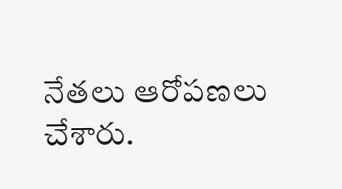నేతలు ఆరోపణలు చేశారు.